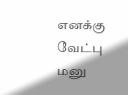எனக்கு வேட்பு மனு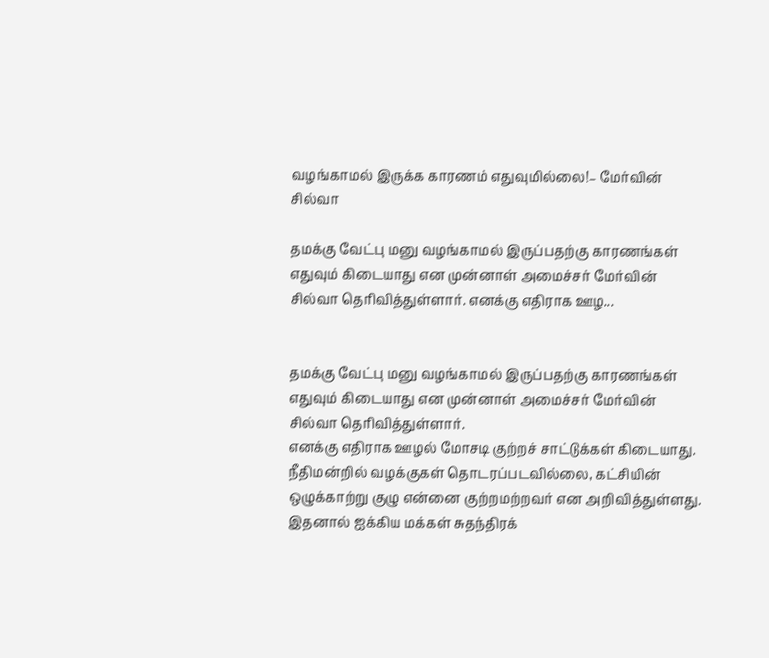வழங்காமல் இருக்க காரணம் எதுவுமில்லை!– மேர்வின் சில்வா

தமக்கு வேட்பு மனு வழங்காமல் இருப்பதற்கு காரணங்கள் எதுவும் கிடையாது என முன்னாள் அமைச்சர் மேர்வின் சில்வா தெரிவித்துள்ளார். எனக்கு எதிராக ஊழ...


தமக்கு வேட்பு மனு வழங்காமல் இருப்பதற்கு காரணங்கள் எதுவும் கிடையாது என முன்னாள் அமைச்சர் மேர்வின் சில்வா தெரிவித்துள்ளார்.
எனக்கு எதிராக ஊழல் மோசடி குற்றச் சாட்டுக்கள் கிடையாது.
நீதிமன்றில் வழக்குகள் தொடரப்படவில்லை, கட்சியின் ஒழுக்காற்று குழு என்னை குற்றமற்றவர் என அறிவித்துள்ளது.
இதனால் ஐக்கிய மக்கள் சுதந்திரக்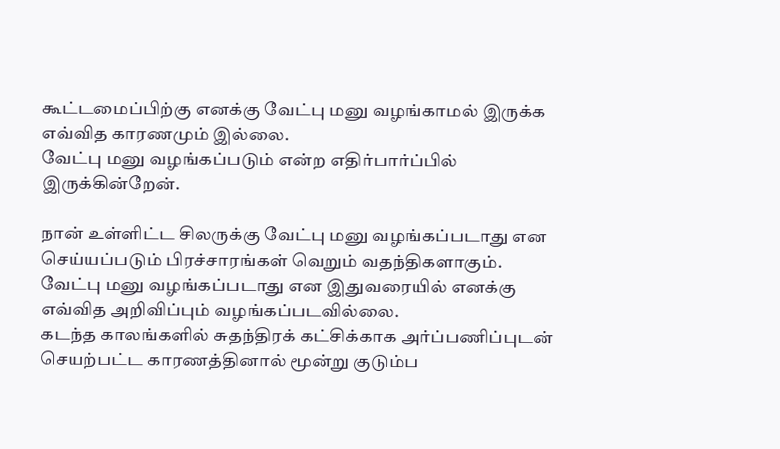கூட்டமைப்பிற்கு எனக்கு வேட்பு மனு வழங்காமல் இருக்க எவ்வித காரணமும் இல்லை.
வேட்பு மனு வழங்கப்படும் என்ற எதிர்பார்ப்பில் இருக்கின்றேன்.

நான் உள்ளிட்ட சிலருக்கு வேட்பு மனு வழங்கப்படாது என செய்யப்படும் பிரச்சாரங்கள் வெறும் வதந்திகளாகும்.
வேட்பு மனு வழங்கப்படாது என இதுவரையில் எனக்கு எவ்வித அறிவிப்பும் வழங்கப்படவில்லை.
கடந்த காலங்களில் சுதந்திரக் கட்சிக்காக அர்ப்பணிப்புடன் செயற்பட்ட காரணத்தினால் மூன்று குடும்ப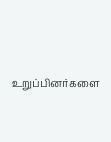உறுப்பினர்களை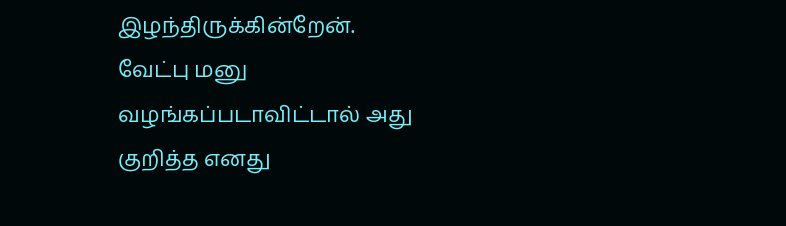இழந்திருக்கின்றேன்.
வேட்பு மனு வழங்கப்படாவிட்டால் அது குறித்த எனது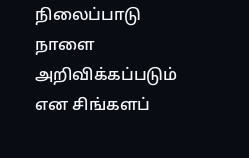நிலைப்பாடு நாளை அறிவிக்கப்படும் என சிங்களப்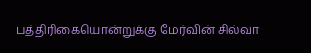பத்திரிகையொன்றுக்கு மேர்வின் சில்வா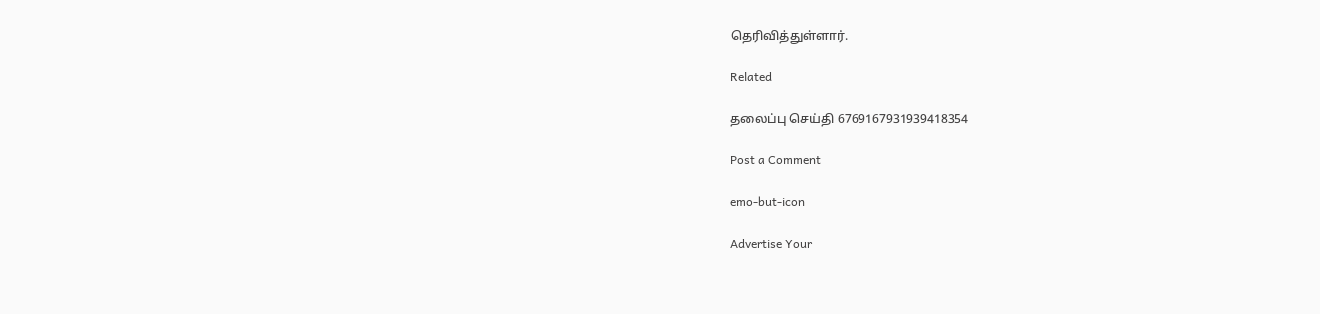தெரிவித்துள்ளார்.

Related

தலைப்பு செய்தி 6769167931939418354

Post a Comment

emo-but-icon

Advertise Your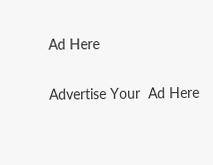Ad Here

Advertise Your  Ad Here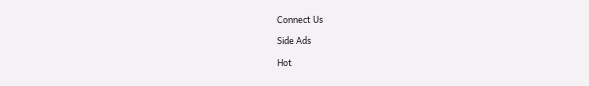Connect Us

Side Ads

Hot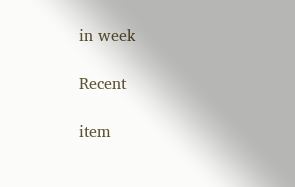in week

Recent

item